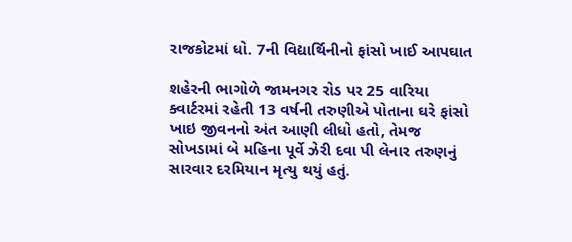રાજકોટમાં ધો. 7ની વિદ્યાર્થિનીનો ફાંસો ખાઈ આપઘાત

શહેરની ભાગોળે જામનગર રોડ પર 25 વારિયા ક્વાર્ટરમાં રહેતી 13 વર્ષની તરુણીએ પોતાના ઘરે ફાંસો ખાઇ જીવનનો અંત આણી લીધો હતો, તેમજ સોખડામાં બે મહિના પૂર્વે ઝેરી દવા પી લેનાર તરુણનું સારવાર દરમિયાન મૃત્યુ થયું હતું.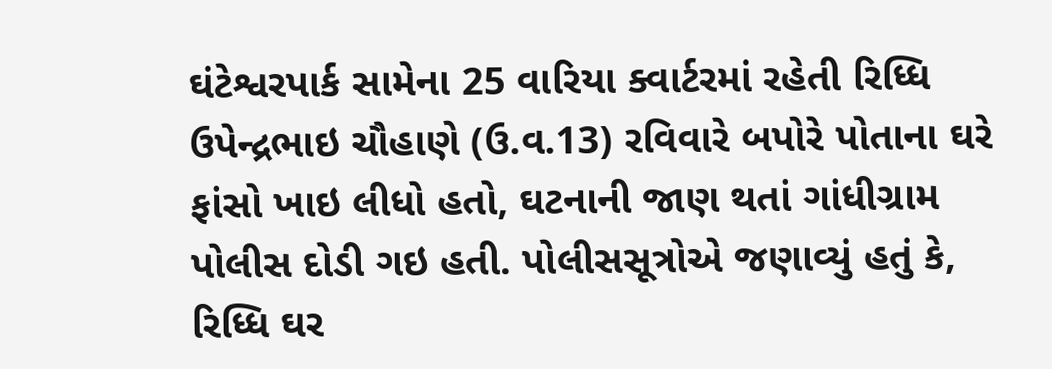ઘંટેશ્વરપાર્ક સામેના 25 વારિયા ક્વાર્ટરમાં રહેતી રિધ્ધિ ઉપેન્દ્રભાઇ ચૌહાણે (ઉ.વ.13) રવિવારે બપોરે પોતાના ઘરે ફાંસો ખાઇ લીધો હતો, ઘટનાની જાણ થતાં ગાંધીગ્રામ પોલીસ દોડી ગઇ હતી. પોલીસસૂત્રોએ જણાવ્યું હતું કે, રિધ્ધિ ઘર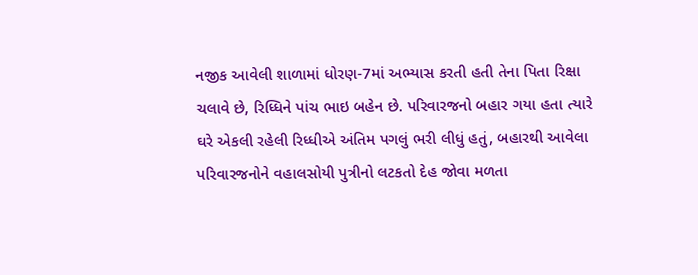નજીક આવેલી શાળામાં ધોરણ-7માં અભ્યાસ કરતી હતી તેના પિતા રિક્ષા ચલાવે છે, રિધ્ધિને પાંચ ભાઇ બહેન છે. પરિવારજનો બહાર ગયા હતા ત્યારે ઘરે એકલી રહેલી રિધ્ધીએ અંતિમ પગલું ભરી લીધું હતું, બહારથી આવેલા પરિવારજનોને વહાલસોયી પુત્રીનો લટકતો દેહ જોવા મળતા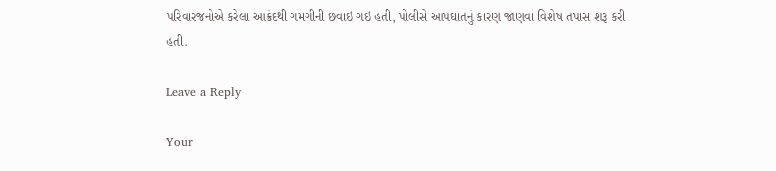પરિવારજનોએ કરેલા આક્રંદથી ગમગીની છવાઇ ગઇ હતી, પોલીસે આપઘાતનું કારણ જાણવા વિશેષ તપાસ શરૂ કરી હતી.

Leave a Reply

Your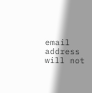email address will not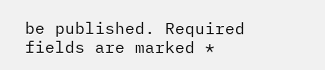be published. Required fields are marked *